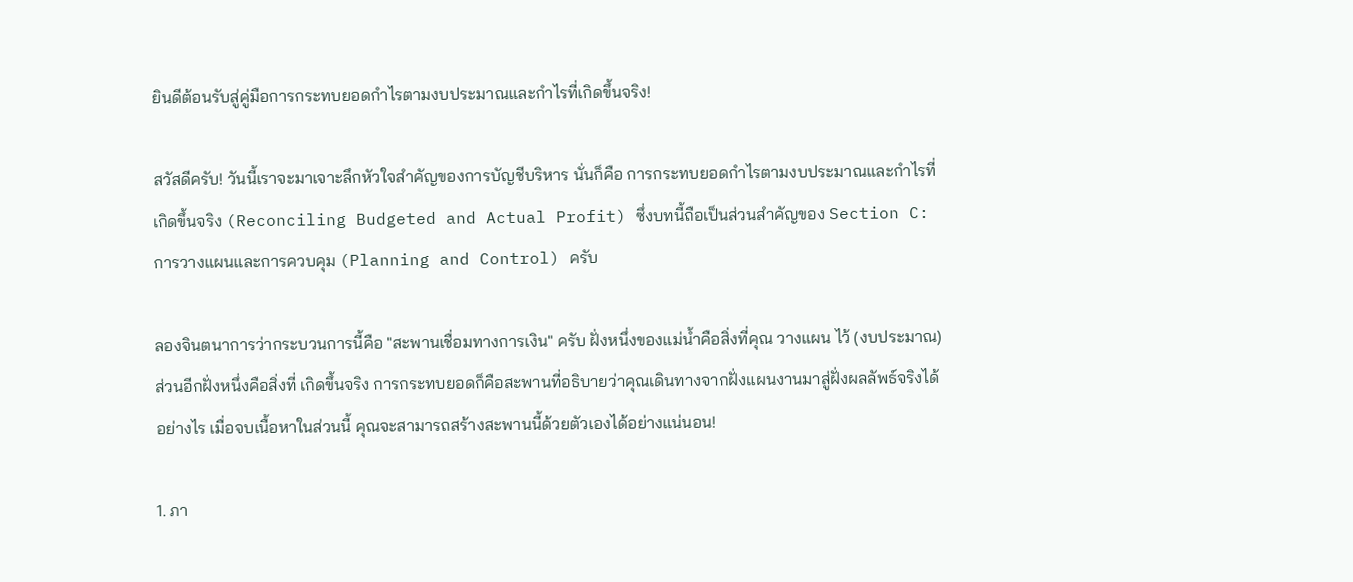ยินดีต้อนรับสู่คู่มือการกระทบยอดกำไรตามงบประมาณและกำไรที่เกิดขึ้นจริง!

สวัสดีครับ! วันนี้เราจะมาเจาะลึกหัวใจสำคัญของการบัญชีบริหาร นั่นก็คือ การกระทบยอดกำไรตามงบประมาณและกำไรที่เกิดขึ้นจริง (Reconciling Budgeted and Actual Profit) ซึ่งบทนี้ถือเป็นส่วนสำคัญของ Section C: การวางแผนและการควบคุม (Planning and Control) ครับ

ลองจินตนาการว่ากระบวนการนี้คือ "สะพานเชื่อมทางการเงิน" ครับ ฝั่งหนึ่งของแม่น้ำคือสิ่งที่คุณ วางแผน ไว้ (งบประมาณ) ส่วนอีกฝั่งหนึ่งคือสิ่งที่ เกิดขึ้นจริง การกระทบยอดก็คือสะพานที่อธิบายว่าคุณเดินทางจากฝั่งแผนงานมาสู่ฝั่งผลลัพธ์จริงได้อย่างไร เมื่อจบเนื้อหาในส่วนนี้ คุณจะสามารถสร้างสะพานนี้ด้วยตัวเองได้อย่างแน่นอน!

1. ภา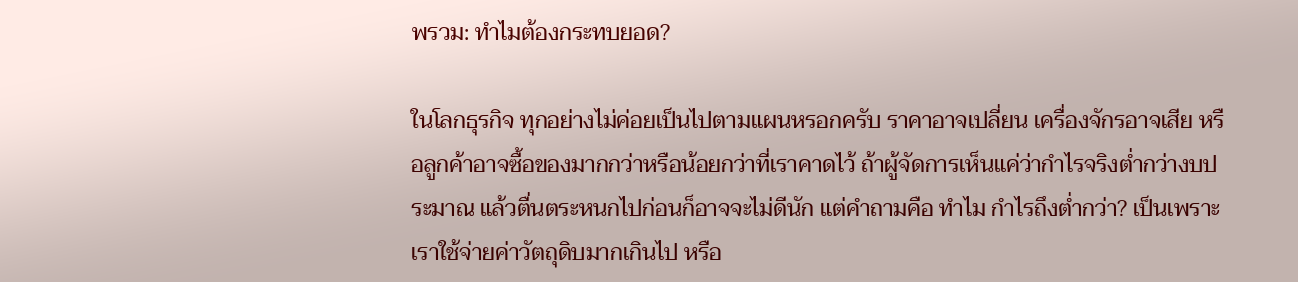พรวม: ทำไมต้องกระทบยอด?

ในโลกธุรกิจ ทุกอย่างไม่ค่อยเป็นไปตามแผนหรอกครับ ราคาอาจเปลี่ยน เครื่องจักรอาจเสีย หรือลูกค้าอาจซื้อของมากกว่าหรือน้อยกว่าที่เราคาดไว้ ถ้าผู้จัดการเห็นแค่ว่ากำไรจริงต่ำกว่างบประมาณ แล้วตื่นตระหนกไปก่อนก็อาจจะไม่ดีนัก แต่คำถามคือ ทำไม กำไรถึงต่ำกว่า? เป็นเพราะเราใช้จ่ายค่าวัตถุดิบมากเกินไป หรือ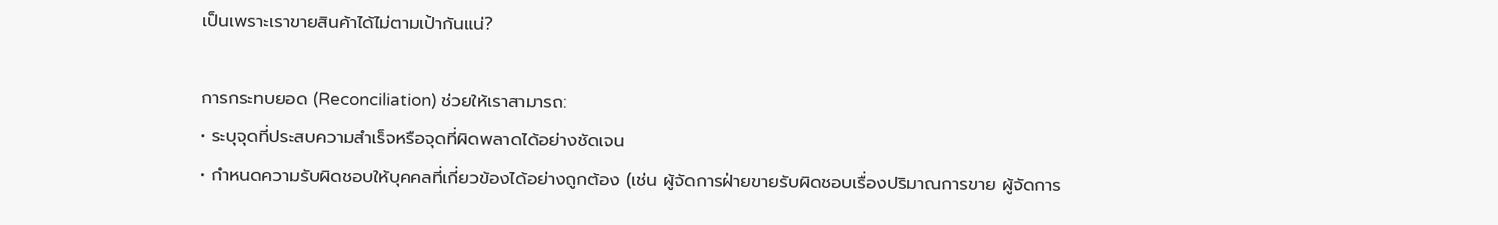เป็นเพราะเราขายสินค้าได้ไม่ตามเป้ากันแน่?

การกระทบยอด (Reconciliation) ช่วยให้เราสามารถ:
• ระบุจุดที่ประสบความสำเร็จหรือจุดที่ผิดพลาดได้อย่างชัดเจน
• กำหนดความรับผิดชอบให้บุคคลที่เกี่ยวข้องได้อย่างถูกต้อง (เช่น ผู้จัดการฝ่ายขายรับผิดชอบเรื่องปริมาณการขาย ผู้จัดการ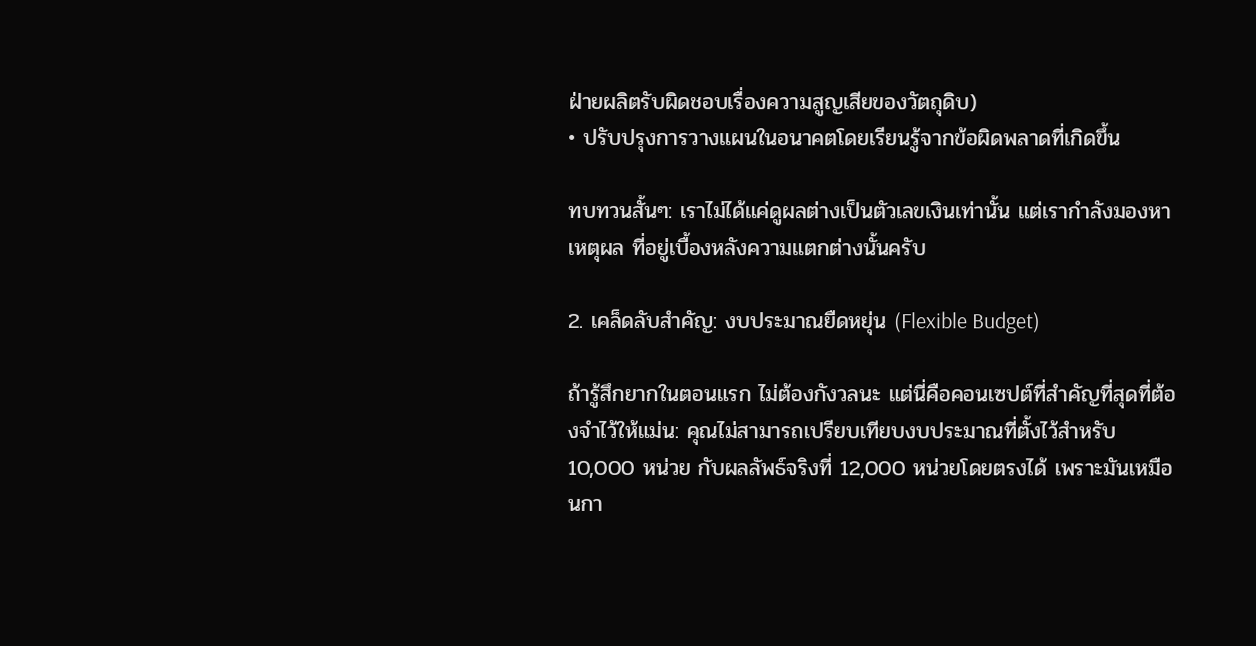ฝ่ายผลิตรับผิดชอบเรื่องความสูญเสียของวัตถุดิบ)
• ปรับปรุงการวางแผนในอนาคตโดยเรียนรู้จากข้อผิดพลาดที่เกิดขึ้น

ทบทวนสั้นๆ: เราไม่ได้แค่ดูผลต่างเป็นตัวเลขเงินเท่านั้น แต่เรากำลังมองหา เหตุผล ที่อยู่เบื้องหลังความแตกต่างนั้นครับ

2. เคล็ดลับสำคัญ: งบประมาณยืดหยุ่น (Flexible Budget)

ถ้ารู้สึกยากในตอนแรก ไม่ต้องกังวลนะ แต่นี่คือคอนเซปต์ที่สำคัญที่สุดที่ต้องจำไว้ให้แม่น: คุณไม่สามารถเปรียบเทียบงบประมาณที่ตั้งไว้สำหรับ 10,000 หน่วย กับผลลัพธ์จริงที่ 12,000 หน่วยโดยตรงได้ เพราะมันเหมือนกา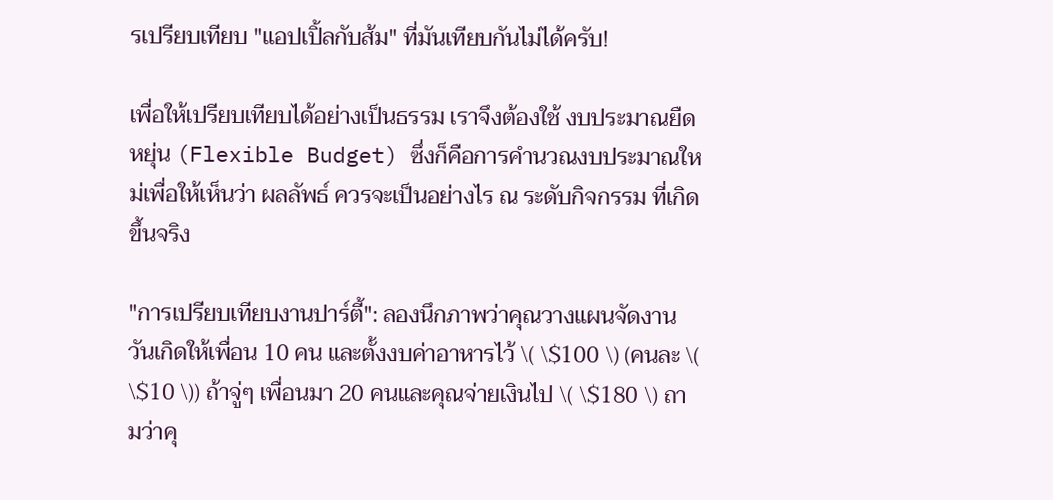รเปรียบเทียบ "แอปเปิ้ลกับส้ม" ที่มันเทียบกันไม่ได้ครับ!

เพื่อให้เปรียบเทียบได้อย่างเป็นธรรม เราจึงต้องใช้ งบประมาณยืดหยุ่น (Flexible Budget) ซึ่งก็คือการคำนวณงบประมาณใหม่เพื่อให้เห็นว่า ผลลัพธ์ ควรจะเป็นอย่างไร ณ ระดับกิจกรรม ที่เกิดขึ้นจริง

"การเปรียบเทียบงานปาร์ตี้": ลองนึกภาพว่าคุณวางแผนจัดงานวันเกิดให้เพื่อน 10 คน และตั้งงบค่าอาหารไว้ \( \$100 \) (คนละ \( \$10 \)) ถ้าจู่ๆ เพื่อนมา 20 คนและคุณจ่ายเงินไป \( \$180 \) ถามว่าคุ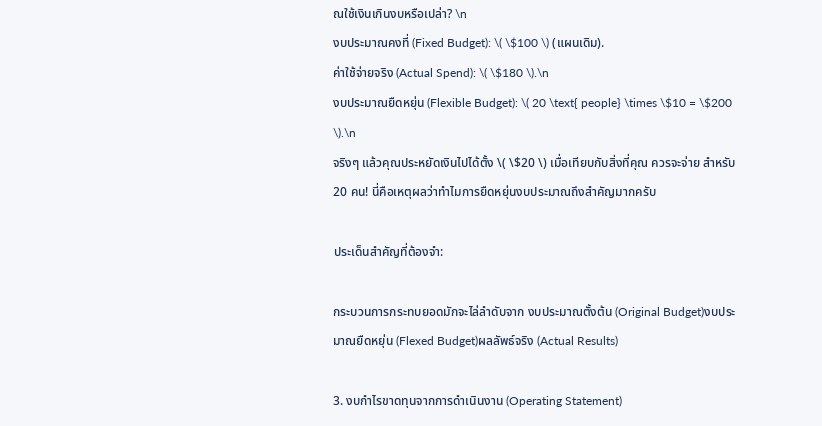ณใช้เงินเกินงบหรือเปล่า? \n
งบประมาณคงที่ (Fixed Budget): \( \$100 \) (แผนเดิม).
ค่าใช้จ่ายจริง (Actual Spend): \( \$180 \).\n
งบประมาณยืดหยุ่น (Flexible Budget): \( 20 \text{ people} \times \$10 = \$200 \).\n
จริงๆ แล้วคุณประหยัดเงินไปได้ตั้ง \( \$20 \) เมื่อเทียบกับสิ่งที่คุณ ควรจะจ่าย สำหรับ 20 คน! นี่คือเหตุผลว่าทำไมการยืดหยุ่นงบประมาณถึงสำคัญมากครับ

ประเด็นสำคัญที่ต้องจำ:

กระบวนการกระทบยอดมักจะไล่ลำดับจาก งบประมาณตั้งต้น (Original Budget)งบประมาณยืดหยุ่น (Flexed Budget)ผลลัพธ์จริง (Actual Results)

3. งบกำไรขาดทุนจากการดำเนินงาน (Operating Statement)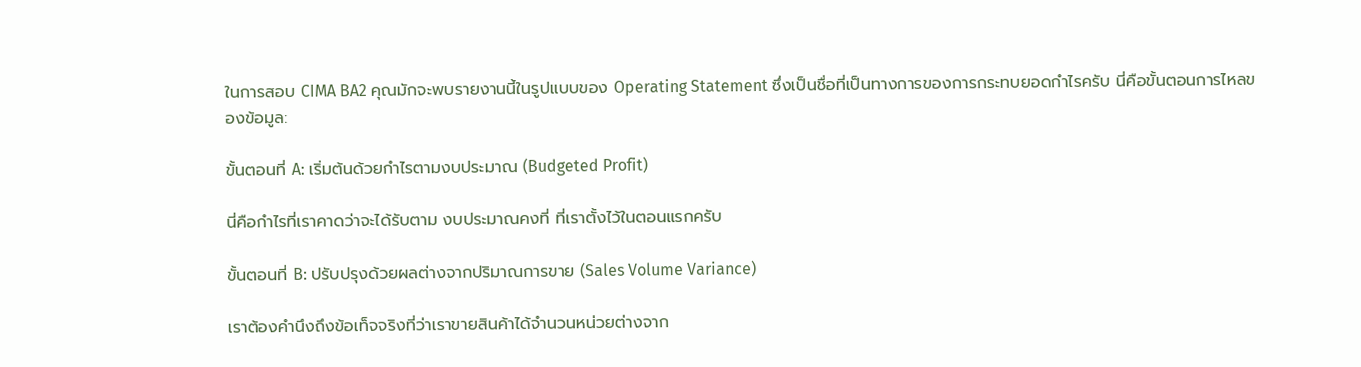ในการสอบ CIMA BA2 คุณมักจะพบรายงานนี้ในรูปแบบของ Operating Statement ซึ่งเป็นชื่อที่เป็นทางการของการกระทบยอดกำไรครับ นี่คือขั้นตอนการไหลของข้อมูล:

ขั้นตอนที่ A: เริ่มต้นด้วยกำไรตามงบประมาณ (Budgeted Profit)

นี่คือกำไรที่เราคาดว่าจะได้รับตาม งบประมาณคงที่ ที่เราตั้งไว้ในตอนแรกครับ

ขั้นตอนที่ B: ปรับปรุงด้วยผลต่างจากปริมาณการขาย (Sales Volume Variance)

เราต้องคำนึงถึงข้อเท็จจริงที่ว่าเราขายสินค้าได้จำนวนหน่วยต่างจาก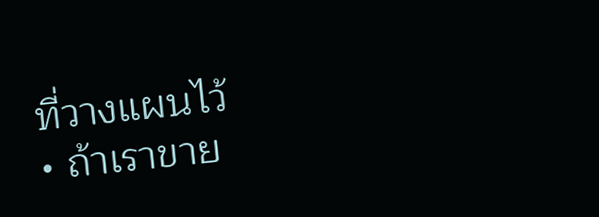ที่วางแผนไว้
• ถ้าเราขาย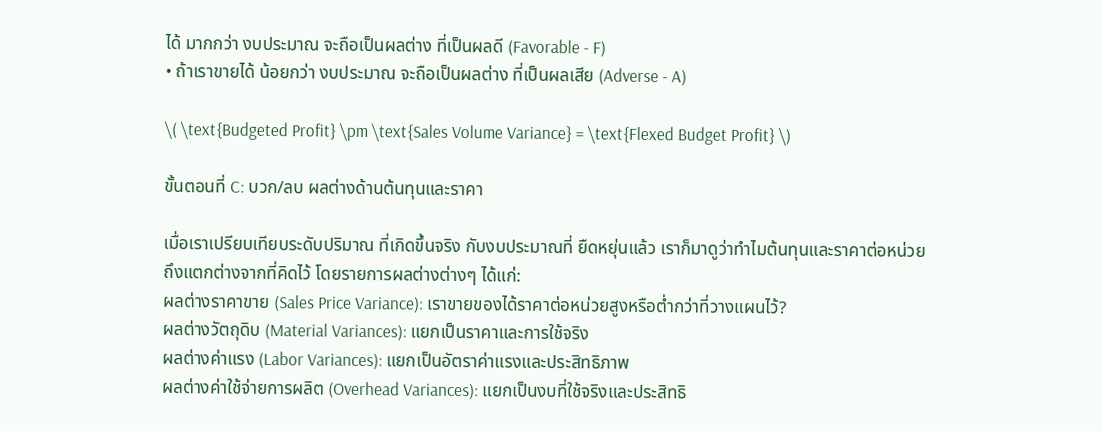ได้ มากกว่า งบประมาณ จะถือเป็นผลต่าง ที่เป็นผลดี (Favorable - F)
• ถ้าเราขายได้ น้อยกว่า งบประมาณ จะถือเป็นผลต่าง ที่เป็นผลเสีย (Adverse - A)

\( \text{Budgeted Profit} \pm \text{Sales Volume Variance} = \text{Flexed Budget Profit} \)

ขั้นตอนที่ C: บวก/ลบ ผลต่างด้านต้นทุนและราคา

เมื่อเราเปรียบเทียบระดับปริมาณ ที่เกิดขึ้นจริง กับงบประมาณที่ ยืดหยุ่นแล้ว เราก็มาดูว่าทำไมต้นทุนและราคาต่อหน่วยถึงแตกต่างจากที่คิดไว้ โดยรายการผลต่างต่างๆ ได้แก่:
ผลต่างราคาขาย (Sales Price Variance): เราขายของได้ราคาต่อหน่วยสูงหรือต่ำกว่าที่วางแผนไว้?
ผลต่างวัตถุดิบ (Material Variances): แยกเป็นราคาและการใช้จริง
ผลต่างค่าแรง (Labor Variances): แยกเป็นอัตราค่าแรงและประสิทธิภาพ
ผลต่างค่าใช้จ่ายการผลิต (Overhead Variances): แยกเป็นงบที่ใช้จริงและประสิทธิ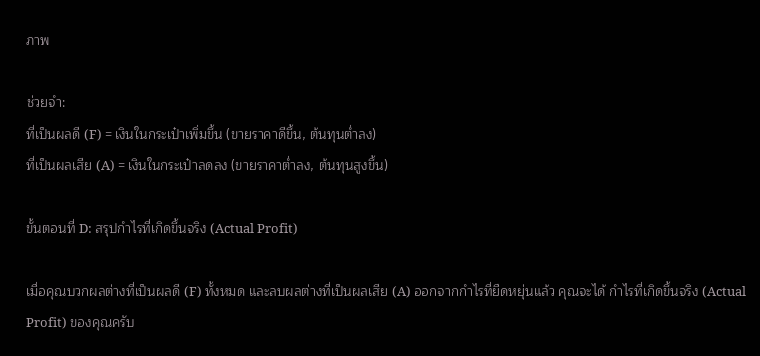ภาพ

ช่วยจำ:
ที่เป็นผลดี (F) = เงินในกระเป๋าเพิ่มขึ้น (ขายราคาดีขึ้น, ต้นทุนต่ำลง)
ที่เป็นผลเสีย (A) = เงินในกระเป๋าลดลง (ขายราคาต่ำลง, ต้นทุนสูงขึ้น)

ขั้นตอนที่ D: สรุปกำไรที่เกิดขึ้นจริง (Actual Profit)

เมื่อคุณบวกผลต่างที่เป็นผลดี (F) ทั้งหมด และลบผลต่างที่เป็นผลเสีย (A) ออกจากกำไรที่ยืดหยุ่นแล้ว คุณจะได้ กำไรที่เกิดขึ้นจริง (Actual Profit) ของคุณครับ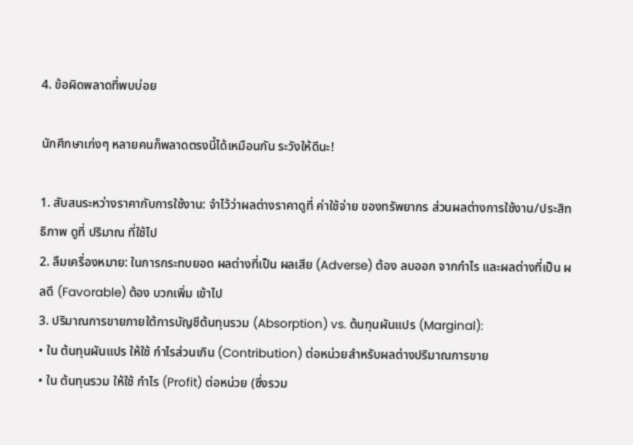4. ข้อผิดพลาดที่พบบ่อย

นักศึกษาเก่งๆ หลายคนก็พลาดตรงนี้ได้เหมือนกัน ระวังให้ดีนะ!

1. สับสนระหว่างราคากับการใช้งาน: จำไว้ว่าผลต่างราคาดูที่ ค่าใช้จ่าย ของทรัพยากร ส่วนผลต่างการใช้งาน/ประสิทธิภาพ ดูที่ ปริมาณ ที่ใช้ไป
2. ลืมเครื่องหมาย: ในการกระทบยอด ผลต่างที่เป็น ผลเสีย (Adverse) ต้อง ลบออก จากกำไร และผลต่างที่เป็น ผลดี (Favorable) ต้อง บวกเพิ่ม เข้าไป
3. ปริมาณการขายภายใต้การบัญชีต้นทุนรวม (Absorption) vs. ต้นทุนผันแปร (Marginal):
• ใน ต้นทุนผันแปร ให้ใช้ กำไรส่วนเกิน (Contribution) ต่อหน่วยสำหรับผลต่างปริมาณการขาย
• ใน ต้นทุนรวม ให้ใช้ กำไร (Profit) ต่อหน่วย (ซึ่งรวม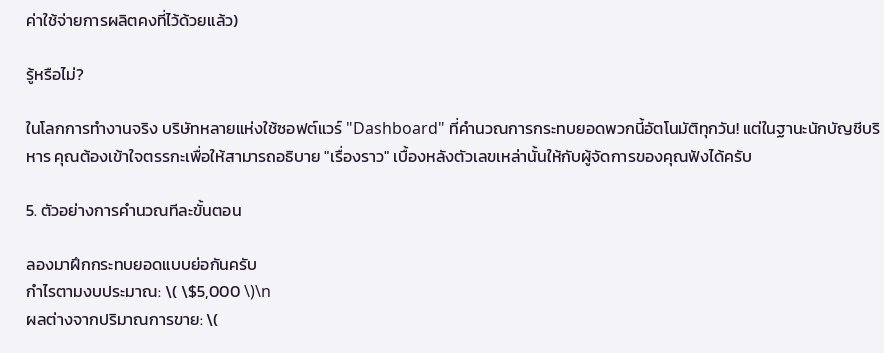ค่าใช้จ่ายการผลิตคงที่ไว้ด้วยแล้ว)

รู้หรือไม่?

ในโลกการทำงานจริง บริษัทหลายแห่งใช้ซอฟต์แวร์ "Dashboard" ที่คำนวณการกระทบยอดพวกนี้อัตโนมัติทุกวัน! แต่ในฐานะนักบัญชีบริหาร คุณต้องเข้าใจตรรกะเพื่อให้สามารถอธิบาย "เรื่องราว" เบื้องหลังตัวเลขเหล่านั้นให้กับผู้จัดการของคุณฟังได้ครับ

5. ตัวอย่างการคำนวณทีละขั้นตอน

ลองมาฝึกกระทบยอดแบบย่อกันครับ
กำไรตามงบประมาณ: \( \$5,000 \)\n
ผลต่างจากปริมาณการขาย: \(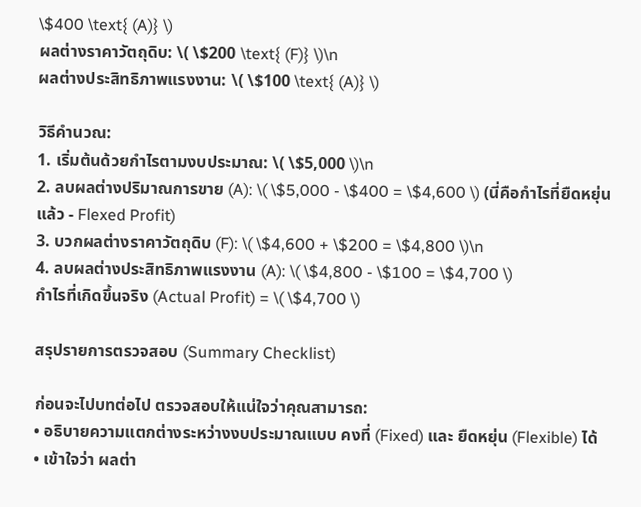\$400 \text{ (A)} \)
ผลต่างราคาวัตถุดิบ: \( \$200 \text{ (F)} \)\n
ผลต่างประสิทธิภาพแรงงาน: \( \$100 \text{ (A)} \)

วิธีคำนวณ:
1. เริ่มต้นด้วยกำไรตามงบประมาณ: \( \$5,000 \)\n
2. ลบผลต่างปริมาณการขาย (A): \( \$5,000 - \$400 = \$4,600 \) (นี่คือกำไรที่ยืดหยุ่นแล้ว - Flexed Profit)
3. บวกผลต่างราคาวัตถุดิบ (F): \( \$4,600 + \$200 = \$4,800 \)\n
4. ลบผลต่างประสิทธิภาพแรงงาน (A): \( \$4,800 - \$100 = \$4,700 \)
กำไรที่เกิดขึ้นจริง (Actual Profit) = \( \$4,700 \)

สรุปรายการตรวจสอบ (Summary Checklist)

ก่อนจะไปบทต่อไป ตรวจสอบให้แน่ใจว่าคุณสามารถ:
• อธิบายความแตกต่างระหว่างงบประมาณแบบ คงที่ (Fixed) และ ยืดหยุ่น (Flexible) ได้
• เข้าใจว่า ผลต่า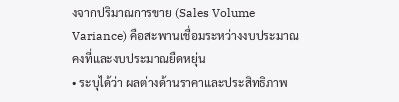งจากปริมาณการขาย (Sales Volume Variance) คือสะพานเชื่อมระหว่างงบประมาณคงที่และงบประมาณยืดหยุ่น
• ระบุได้ว่า ผลต่างด้านราคาและประสิทธิภาพ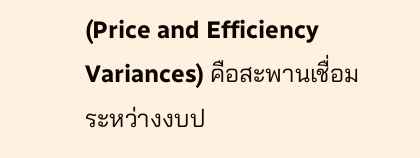(Price and Efficiency Variances) คือสะพานเชื่อมระหว่างงบป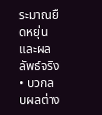ระมาณยืดหยุ่นและผลลัพธ์จริง
• บวกลบผลต่าง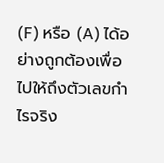(F) หรือ (A) ได้อย่างถูกต้องเพื่อไปให้ถึงตัวเลขกำไรจริง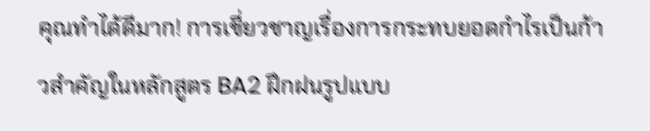คุณทำได้ดีมาก! การเชี่ยวชาญเรื่องการกระทบยอดกำไรเป็นก้าวสำคัญในหลักสูตร BA2 ฝึกฝนรูปแบบ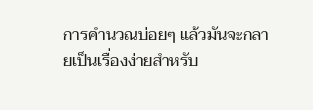การคำนวณบ่อยๆ แล้วมันจะกลายเป็นเรื่องง่ายสำหรับ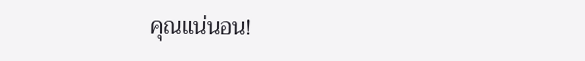คุณแน่นอน!